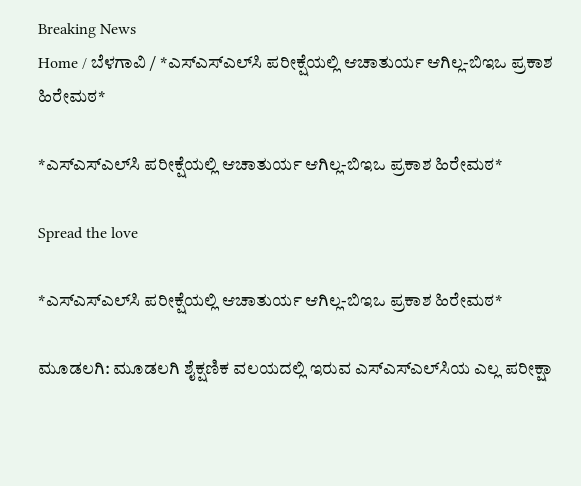Breaking News
Home / ಬೆಳಗಾವಿ / *ಎಸ್‌ಎಸ್‌ಎಲ್‌ಸಿ ಪರೀಕ್ಷೆಯಲ್ಲಿ ಆಚಾತುರ್ಯ ಆಗಿಲ್ಲ-ಬಿಇಒ ಪ್ರಕಾಶ ಹಿರೇಮಠ*

*ಎಸ್‌ಎಸ್‌ಎಲ್‌ಸಿ ಪರೀಕ್ಷೆಯಲ್ಲಿ ಆಚಾತುರ್ಯ ಆಗಿಲ್ಲ-ಬಿಇಒ ಪ್ರಕಾಶ ಹಿರೇಮಠ*

Spread the love

*ಎಸ್‌ಎಸ್‌ಎಲ್‌ಸಿ ಪರೀಕ್ಷೆಯಲ್ಲಿ ಆಚಾತುರ್ಯ ಆಗಿಲ್ಲ-ಬಿಇಒ ಪ್ರಕಾಶ ಹಿರೇಮಠ*

ಮೂಡಲಗಿ: ಮೂಡಲಗಿ ಶೈಕ್ಷಣಿಕ ವಲಯದಲ್ಲಿ ಇರುವ ಎಸ್‌ಎಸ್‌ಎಲ್‌ಸಿಯ ಎಲ್ಲ ಪರೀಕ್ಷಾ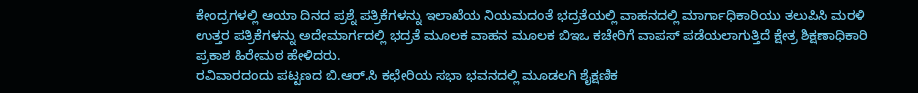ಕೇಂದ್ರಗಳಲ್ಲಿ ಆಯಾ ದಿನದ ಪ್ರಶ್ನೆ ಪತ್ರಿಕೆಗಳನ್ನು ಇಲಾಖೆಯ ನಿಯಮದಂತೆ ಭದ್ರತೆಯಲ್ಲಿ ವಾಹನದಲ್ಲಿ ಮಾರ್ಗಾಧಿಕಾರಿಯು ತಲುಪಿಸಿ ಮರಳಿ ಉತ್ತರ ಪತ್ರಿಕೆಗಳನ್ನು ಅದೇಮಾರ್ಗದಲ್ಲಿ ಭದ್ರತೆ ಮೂಲಕ ವಾಹನ ಮೂಲಕ ಬಿಇಒ ಕಚೇರಿಗೆ ವಾಪಸ್ ಪಡೆಯಲಾಗುತ್ತಿದೆ ಕ್ಷೇತ್ರ ಶಿಕ್ಷಣಾಧಿಕಾರಿ ಪ್ರಕಾಶ ಹಿರೇಮಠ ಹೇಳಿದರು.
ರವಿವಾರದಂದು ಪಟ್ಟಣದ ಬಿ.ಆರ್.ಸಿ ಕಛೇರಿಯ ಸಭಾ ಭವನದಲ್ಲಿ ಮೂಡಲಗಿ ಶೈಕ್ಷಣಿಕ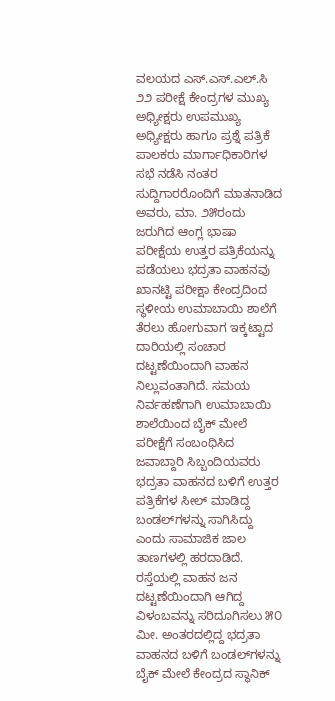ವಲಯದ ಎಸ್.ಎಸ್.ಎಲ್.ಸಿ ೨೨ ಪರೀಕ್ಷೆ ಕೇಂದ್ರಗಳ ಮುಖ್ಯ ಅಧ್ಯೀಕ್ಷರು ಉಪಮುಖ್ಯ ಅಧ್ಯೀಕ್ಷರು ಹಾಗೂ ಪ್ರಶ್ನೆ ಪತ್ರಿಕೆ ಪಾಲಕರು ಮಾರ್ಗಾಧಿಕಾರಿಗಳ ಸಭೆ ನಡೆಸಿ ನಂತರ ಸುದ್ದಿಗಾರರೊಂದಿಗೆ ಮಾತನಾಡಿದ ಅವರು, ಮಾ. ೨೫ರಂದು ಜರುಗಿದ ಆಂಗ್ಲ ಭಾಷಾ ಪರೀಕ್ಷೆಯ ಉತ್ತರ ಪತ್ರಿಕೆಯನ್ನು ಪಡೆಯಲು ಭದ್ರತಾ ವಾಹನವು ಖಾನಟ್ಟಿ ಪರೀಕ್ಷಾ ಕೇಂದ್ರದಿಂದ ಸ್ಥಳೀಯ ಉಮಾಬಾಯಿ ಶಾಲೆಗೆ ತೆರಲು ಹೋಗುವಾಗ ಇಕ್ಕಟ್ಟಾದ ದಾರಿಯಲ್ಲಿ ಸಂಚಾರ ದಟ್ಟಣೆಯಿಂದಾಗಿ ವಾಹನ ನಿಲ್ಲುವಂತಾಗಿದೆ. ಸಮಯ ನಿರ್ವಹಣೆಗಾಗಿ ಉಮಾಬಾಯಿ ಶಾಲೆಯಿಂದ ಬೈಕ್ ಮೇಲೆ ಪರೀಕ್ಷೆಗೆ ಸಂಬಂಧಿಸಿದ ಜವಾಬ್ದಾರಿ ಸಿಬ್ಬಂದಿಯವರು ಭದ್ರತಾ ವಾಹನದ ಬಳಿಗೆ ಉತ್ತರ ಪತ್ರಿಕೆಗಳ ಸೀಲ್ ಮಾಡಿದ್ದ ಬಂಡಲ್‌ಗಳನ್ನು ಸಾಗಿಸಿದ್ದು ಎಂದು ಸಾಮಾಜಿಕ ಜಾಲ ತಾಣಗಳಲ್ಲಿ ಹರದಾಡಿದೆ. ರಸ್ತೆಯಲ್ಲಿ ವಾಹನ ಜನ ದಟ್ಟಣೆಯಿಂದಾಗಿ ಆಗಿದ್ದ ವಿಳಂಬವನ್ನು ಸರಿದೂಗಿಸಲು ೫೦ ಮೀ. ಅಂತರದಲ್ಲಿದ್ದ ಭದ್ರತಾ ವಾಹನದ ಬಳಿಗೆ ಬಂಡಲ್‌ಗಳನ್ನು ಬೈಕ್ ಮೇಲೆ ಕೇಂದ್ರದ ಸ್ಥಾನಿಕ್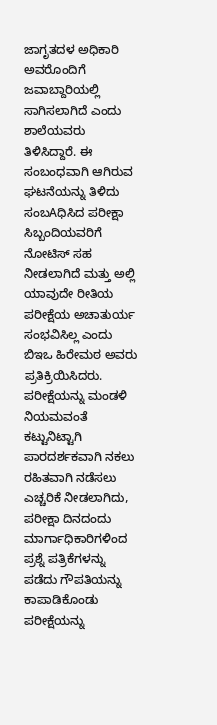ಜಾಗೃತದಳ ಅಧಿಕಾರಿ ಅವರೊಂದಿಗೆ ಜವಾಬ್ದಾರಿಯಲ್ಲಿ ಸಾಗಿಸಲಾಗಿದೆ ಎಂದು ಶಾಲೆಯವರು ತಿಳಿಸಿದ್ದಾರೆ. ಈ ಸಂಬಂಧವಾಗಿ ಆಗಿರುವ ಘಟನೆಯನ್ನು ತಿಳಿದು ಸಂಬAಧಿಸಿದ ಪರೀಕ್ಷಾ ಸಿಬ್ಬಂದಿಯವರಿಗೆ ನೋಟಿಸ್ ಸಹ ನೀಡಲಾಗಿದೆ ಮತ್ತು ಅಲ್ಲಿ ಯಾವುದೇ ರೀತಿಯ ಪರೀಕ್ಷೆಯ ಅಚಾತುರ್ಯ ಸಂಭವಿಸಿಲ್ಲ ಎಂದು ಬಿಇಒ ಹಿರೇಮಠ ಅವರು ಪ್ರತಿಕ್ರಿಯಿಸಿದರು.
ಪರೀಕ್ಷೆಯನ್ನು ಮಂಡಳಿ ನಿಯಮವಂತೆ ಕಟ್ಟುನಿಟ್ಟಾಗಿ ಪಾರದರ್ಶಕವಾಗಿ ನಕಲು ರಹಿತವಾಗಿ ನಡೆಸಲು ಎಚ್ಚರಿಕೆ ನೀಡಲಾಗಿದು, ಪರೀಕ್ಷಾ ದಿನದಂದು ಮಾರ್ಗಾಧಿಕಾರಿಗಳಿಂದ ಪ್ರಶ್ನೆ ಪತ್ರಿಕೆಗಳನ್ನು ಪಡೆದು ಗೌಪತಿಯನ್ನು ಕಾಪಾಡಿಕೊಂಡು ಪರೀಕ್ಷೆಯನ್ನು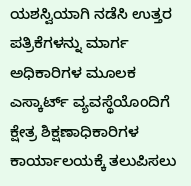ಯಶಸ್ವಿಯಾಗಿ ನಡೆಸಿ ಉತ್ತರ ಪತ್ರಿಕೆಗಳನ್ನು ಮಾರ್ಗ ಅಧಿಕಾರಿಗಳ ಮೂಲಕ ಎಸ್ಕಾರ್ಟ್ ವ್ಯವಸ್ಥೆಯೊಂದಿಗೆ ಕ್ಷೇತ್ರ ಶಿಕ್ಷಣಾಧಿಕಾರಿಗಳ ಕಾರ್ಯಾಲಯಕ್ಕೆ ತಲುಪಿಸಲು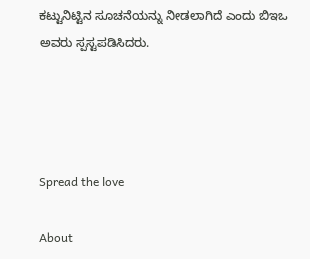ಕಟ್ಟುನಿಟ್ಟಿನ ಸೂಚನೆಯನ್ನು ನೀಡಲಾಗಿದೆ ಎಂದು ಬಿಇಒ ಅವರು ಸ್ಪಸ್ಟಪಡಿಸಿದರು.




Spread the love

About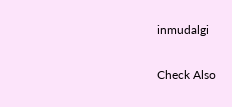inmudalgi

Check Also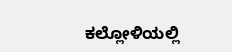ಕಲ್ಲೋಳಿಯಲ್ಲಿ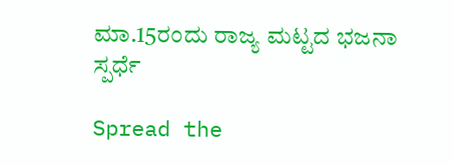ಮಾ.15ರಂದು ರಾಜ್ಯ ಮಟ್ಟದ ಭಜನಾ ಸ್ಪರ್ಧೆ

Spread the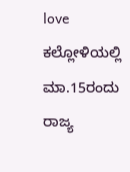love  ಕಲ್ಲೋಳಿಯಲ್ಲಿ ಮಾ.15ರಂದು ರಾಜ್ಯ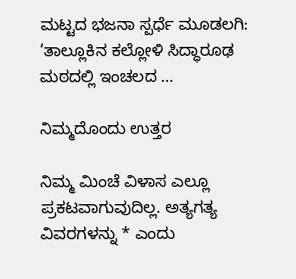ಮಟ್ಟದ ಭಜನಾ ಸ್ಪರ್ಧೆ ಮೂಡಲಗಿ: ‘ತಾಲ್ಲೂಕಿನ ಕಲ್ಲೋಳಿ ಸಿದ್ಧಾರೂಢ ಮಠದಲ್ಲಿ ಇಂಚಲದ …

ನಿಮ್ಮದೊಂದು ಉತ್ತರ

ನಿಮ್ಮ ಮಿಂಚೆ ವಿಳಾಸ ಎಲ್ಲೂ ಪ್ರಕಟವಾಗುವುದಿಲ್ಲ. ಅತ್ಯಗತ್ಯ ವಿವರಗಳನ್ನು * ಎಂದು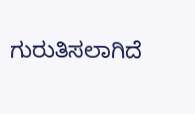ಗುರುತಿಸಲಾಗಿದೆ